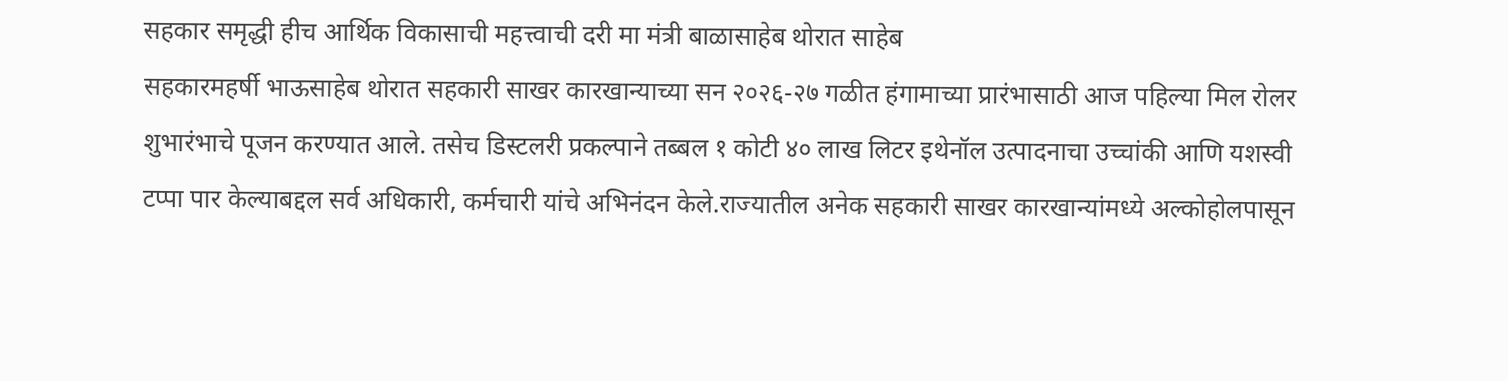सहकार समृद्धी हीच आर्थिक विकासाची महत्त्वाची दरी मा मंत्री बाळासाहेब थोरात साहेब
सहकारमहर्षी भाऊसाहेब थोरात सहकारी साखर कारखान्याच्या सन २०२६-२७ गळीत हंगामाच्या प्रारंभासाठी आज पहिल्या मिल रोलर शुभारंभाचे पूजन करण्यात आले. तसेच डिस्टलरी प्रकल्पाने तब्बल १ कोटी ४० लाख लिटर इथेनॉल उत्पादनाचा उच्चांकी आणि यशस्वी टप्पा पार केल्याबद्दल सर्व अधिकारी, कर्मचारी यांचे अभिनंदन केले.राज्यातील अनेक सहकारी साखर कारखान्यांमध्ये अल्कोहोलपासून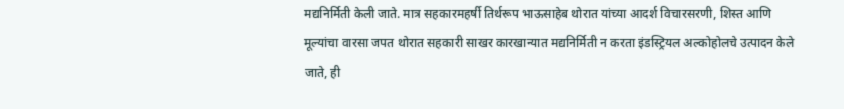मद्यनिर्मिती केली जाते. मात्र सहकारमहर्षी तिर्थरूप भाऊसाहेब थोरात यांच्या आदर्श विचारसरणी, शिस्त आणि मूल्यांचा वारसा जपत थोरात सहकारी साखर कारखान्यात मद्यनिर्मिती न करता इंडस्ट्रियल अल्कोहोलचे उत्पादन केले जाते, ही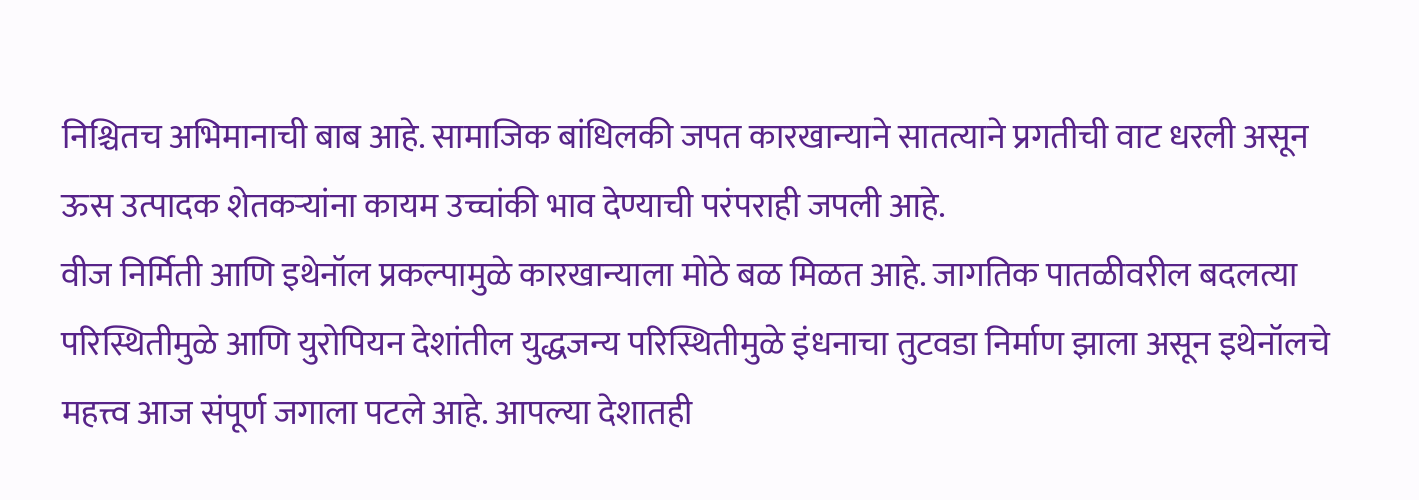निश्चितच अभिमानाची बाब आहे. सामाजिक बांधिलकी जपत कारखान्याने सातत्याने प्रगतीची वाट धरली असून ऊस उत्पादक शेतकऱ्यांना कायम उच्चांकी भाव देण्याची परंपराही जपली आहे.
वीज निर्मिती आणि इथेनॉल प्रकल्पामुळे कारखान्याला मोठे बळ मिळत आहे. जागतिक पातळीवरील बदलत्या परिस्थितीमुळे आणि युरोपियन देशांतील युद्धजन्य परिस्थितीमुळे इंधनाचा तुटवडा निर्माण झाला असून इथेनॉलचे महत्त्व आज संपूर्ण जगाला पटले आहे. आपल्या देशातही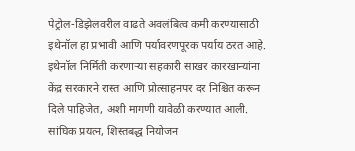पेट्रोल-डिझेलवरील वाढते अवलंबित्व कमी करण्यासाठी इथेनॉल हा प्रभावी आणि पर्यावरणपूरक पर्याय ठरत आहे.
इथेनॉल निर्मिती करणाऱ्या सहकारी साखर कारखान्यांना केंद्र सरकारने रास्त आणि प्रोत्साहनपर दर निश्चित करून दिले पाहिजेत, अशी मागणी यावेळी करण्यात आली. सांघिक प्रयत्न, शिस्तबद्ध नियोजन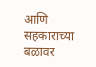आणि सहकाराच्या बळावर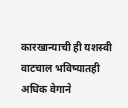कारखान्याची ही यशस्वी वाटचाल भविष्यातही अधिक वेगाने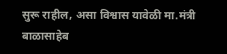सुरू राहील, असा विश्वास यावेळी मा.मंत्री बाळासाहेब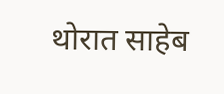थोरात साहेब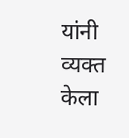यांनी व्यक्त केला